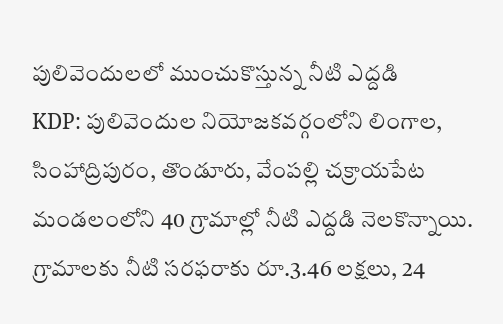పులివెందులలో ముంచుకొస్తున్న నీటి ఎద్దడి
KDP: పులివెందుల నియోజకవర్గంలోని లింగాల, సింహాద్రిపురం, తొండూరు, వేంపల్లి చక్రాయపేట మండలంలోని 40 గ్రామాల్లో నీటి ఎద్దడి నెలకొన్నాయి. గ్రామాలకు నీటి సరఫరాకు రూ.3.46 లక్షలు, 24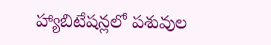హ్యాబిటేషన్లలో పశువుల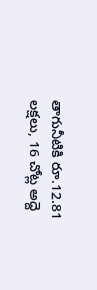తాగునీటికి రూ.12.81 లక్షలు, 16 చోట్ల అద్దె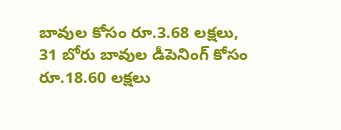బావుల కోసం రూ.3.68 లక్షలు, 31 బోరు బావుల డీపెనింగ్ కోసం రూ.18.60 లక్షలు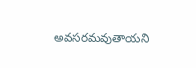అవసరమవుతాయని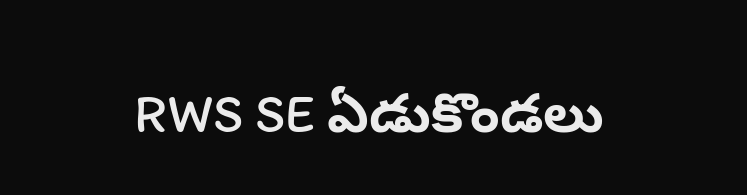RWS SE ఏడుకొండలు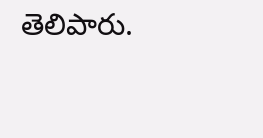తెలిపారు.